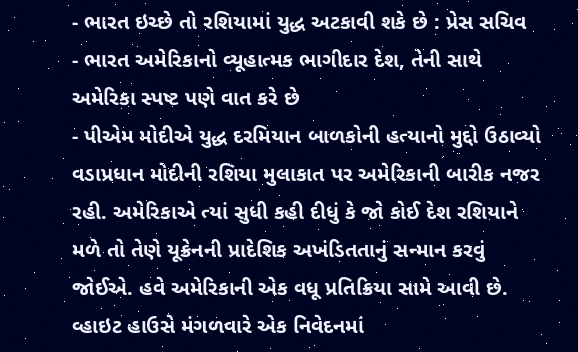- ભારત ઇચ્છે તો રશિયામાં યુદ્ધ અટકાવી શકે છે : પ્રેસ સચિવ
- ભારત અમેરિકાનો વ્યૂહાત્મક ભાગીદાર દેશ, તેની સાથે અમેરિકા સ્પષ્ટ પણે વાત કરે છે
- પીએમ મોદીએ યુદ્ધ દરમિયાન બાળકોની હત્યાનો મુદ્દો ઉઠાવ્યો
વડાપ્રધાન મોદીની રશિયા મુલાકાત પર અમેરિકાની બારીક નજર રહી. અમેરિકાએ ત્યાં સુધી કહી દીધું કે જો કોઈ દેશ રશિયાને મળે તો તેણે યૂક્રેનની પ્રાદેશિક અખંડિતતાનું સન્માન કરવું જોઈએ. હવે અમેરિકાની એક વધૂ પ્રતિક્રિયા સામે આવી છે.
વ્હાઇટ હાઉસે મંગળવારે એક નિવેદનમાં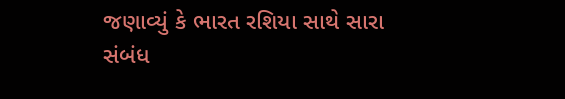જણાવ્યું કે ભારત રશિયા સાથે સારા સંબંધ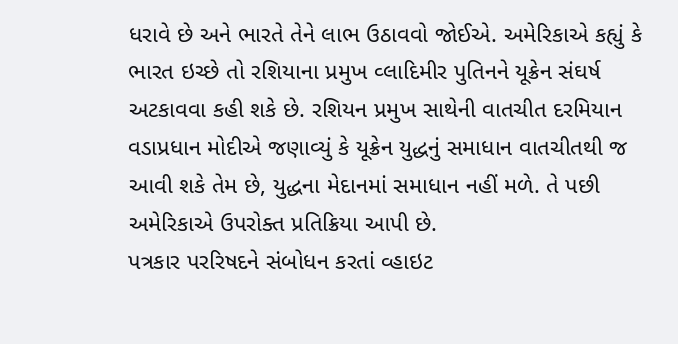ધરાવે છે અને ભારતે તેને લાભ ઉઠાવવો જોઈએ. અમેરિકાએ કહ્યું કે ભારત ઇચ્છે તો રશિયાના પ્રમુખ વ્લાદિમીર પુતિનને યૂક્રેન સંઘર્ષ અટકાવવા કહી શકે છે. રશિયન પ્રમુખ સાથેની વાતચીત દરમિયાન વડાપ્રધાન મોદીએ જણાવ્યું કે યૂક્રેન યુદ્ધનું સમાધાન વાતચીતથી જ આવી શકે તેમ છે, યુદ્ધના મેદાનમાં સમાધાન નહીં મળે. તે પછી અમેરિકાએ ઉપરોક્ત પ્રતિક્રિયા આપી છે.
પત્રકાર પરરિષદને સંબોધન કરતાં વ્હાઇટ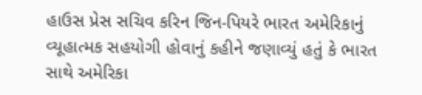હાઉસ પ્રેસ સચિવ કરિન જિન-પિયરે ભારત અમેરિકાનું વ્યૂહાત્મક સહયોગી હોવાનું કહીને જણાવ્યું હતું કે ભારત સાથે અમેરિકા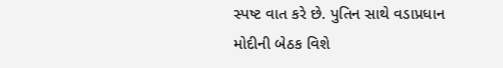સ્પષ્ટ વાત કરે છે. પુતિન સાથે વડાપ્રધાન મોદીની બેઠક વિશે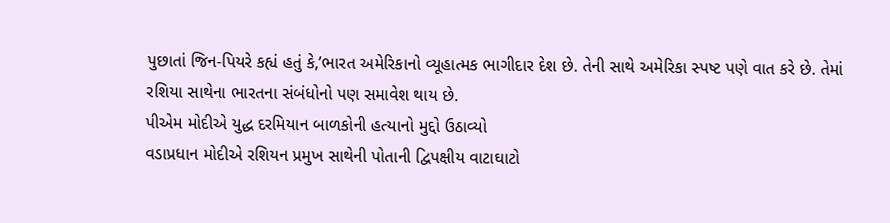પુછાતાં જિન-પિયરે કહ્યં હતું કે,’ભારત અમેરિકાનો વ્યૂહાત્મક ભાગીદાર દેશ છે. તેની સાથે અમેરિકા સ્પષ્ટ પણે વાત કરે છે. તેમાં રશિયા સાથેના ભારતના સંબંધોનો પણ સમાવેશ થાય છે.
પીએમ મોદીએ યુદ્ધ દરમિયાન બાળકોની હત્યાનો મુદ્દો ઉઠાવ્યો
વડાપ્રધાન મોદીએ રશિયન પ્રમુખ સાથેની પોતાની દ્વિપક્ષીય વાટાઘાટો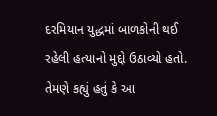દરમિયાન યુદ્ધમાં બાળકોની થઈ રહેલી હત્યાનો મુદ્દો ઉઠાવ્યો હતો. તેમણે કહ્યું હતું કે આ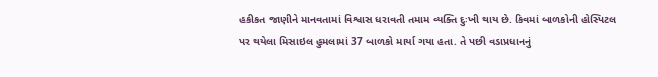હકીકત જાણીને માનવતામાં વિશ્વાસ ધરાવતી તમામ વ્યક્તિ દુઃખી થાય છે. કિવમાં બાળકોની હોસ્પિટલ પર થયેલા મિસાઇલ હુમલામાં 37 બાળકો માર્યા ગયા હતા. તે પછી વડાપ્રધાનનું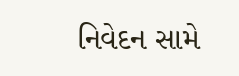નિવેદન સામે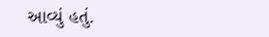આવ્યું હતું.